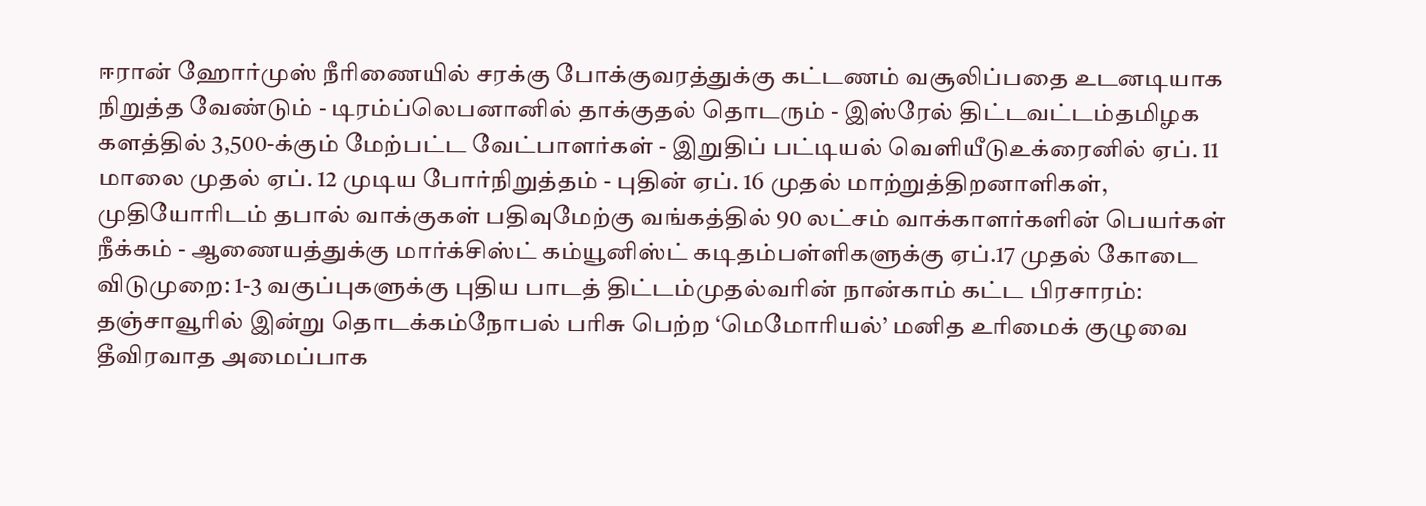ஈரான் ஹோர்முஸ் நீரிணையில் சரக்கு போக்குவரத்துக்கு கட்டணம் வசூலிப்பதை உடனடியாக நிறுத்த வேண்டும் - டிரம்ப்லெபனானில் தாக்குதல் தொடரும் - இஸ்ரேல் திட்டவட்டம்தமிழக களத்தில் 3,500-க்கும் மேற்பட்ட வேட்பாளர்கள் - இறுதிப் பட்டியல் வெளியீடுஉக்ரைனில் ஏப். 11 மாலை முதல் ஏப். 12 முடிய போர்நிறுத்தம் - புதின் ஏப். 16 முதல் மாற்றுத்திறனாளிகள், முதியோரிடம் தபால் வாக்குகள் பதிவுமேற்கு வங்கத்தில் 90 லட்சம் வாக்காளர்களின் பெயர்கள் நீக்கம் - ஆணையத்துக்கு மார்க்சிஸ்ட் கம்யூனிஸ்ட் கடிதம்பள்ளிகளுக்கு ஏப்.17 முதல் கோடை விடுமுறை: 1-3 வகுப்புகளுக்கு புதிய பாடத் திட்டம்முதல்வரின் நான்காம் கட்ட பிரசாரம்: தஞ்சாவூரில் இன்று தொடக்கம்நோபல் பரிசு பெற்ற ‘மெமோரியல்’ மனித உரிமைக் குழுவை தீவிரவாத அமைப்பாக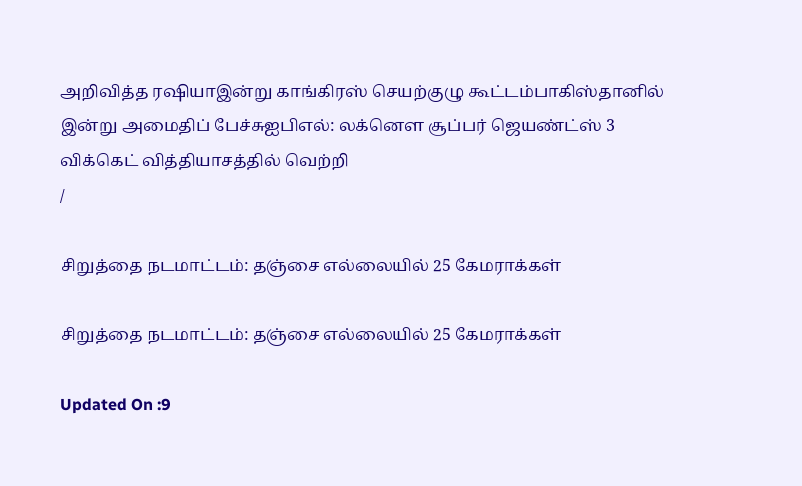அறிவித்த ரஷியாஇன்று காங்கிரஸ் செயற்குழு கூட்டம்பாகிஸ்தானில் இன்று அமைதிப் பேச்சுஐபிஎல்: லக்னௌ சூப்பர் ஜெயண்ட்ஸ் 3 விக்கெட் வித்தியாசத்தில் வெற்றி
/

சிறுத்தை நடமாட்டம்: தஞ்சை எல்லையில் 25 கேமராக்கள்

சிறுத்தை நடமாட்டம்: தஞ்சை எல்லையில் 25 கேமராக்கள்

Updated On :9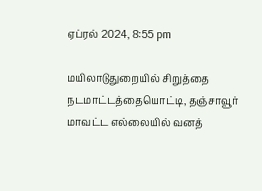ஏப்ரல் 2024, 8:55 pm

மயிலாடுதுறையில் சிறுத்தை நடமாட்டத்தையொட்டி, தஞ்சாவூர் மாவட்ட எல்லையில் வனத்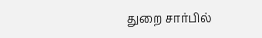துறை சார்பில்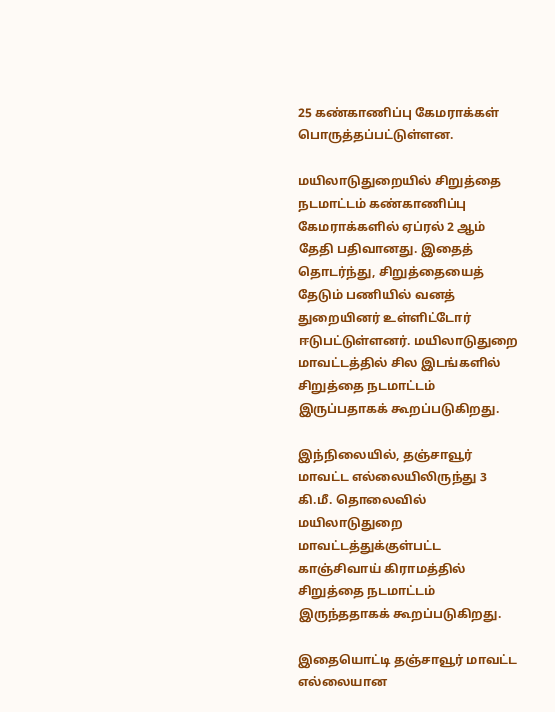25 கண்காணிப்பு கேமராக்கள் பொருத்தப்பட்டுள்ளன.

மயிலாடுதுறையில் சிறுத்தை நடமாட்டம் கண்காணிப்பு கேமராக்களில் ஏப்ரல் 2 ஆம் தேதி பதிவானது. இதைத் தொடர்ந்து, சிறுத்தையைத் தேடும் பணியில் வனத் துறையினர் உள்ளிட்டோர் ஈடுபட்டுள்ளனர். மயிலாடுதுறை மாவட்டத்தில் சில இடங்களில் சிறுத்தை நடமாட்டம் இருப்பதாகக் கூறப்படுகிறது.

இந்நிலையில், தஞ்சாவூர் மாவட்ட எல்லையிலிருந்து 3 கி.மீ. தொலைவில் மயிலாடுதுறை மாவட்டத்துக்குள்பட்ட காஞ்சிவாய் கிராமத்தில் சிறுத்தை நடமாட்டம் இருந்ததாகக் கூறப்படுகிறது.

இதையொட்டி தஞ்சாவூர் மாவட்ட எல்லையான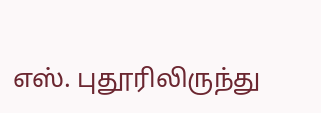எஸ். புதூரிலிருந்து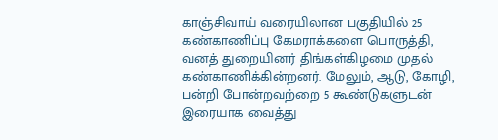காஞ்சிவாய் வரையிலான பகுதியில் 25 கண்காணிப்பு கேமராக்களை பொருத்தி, வனத் துறையினர் திங்கள்கிழமை முதல் கண்காணிக்கின்றனர். மேலும், ஆடு, கோழி, பன்றி போன்றவற்றை 5 கூண்டுகளுடன் இரையாக வைத்து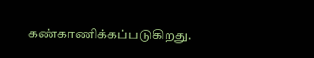கண்காணிக்கப்படுகிறது.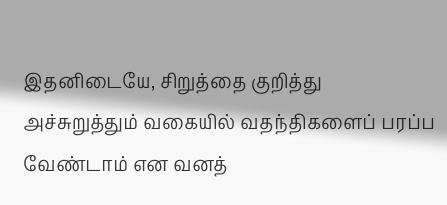இதனிடையே, சிறுத்தை குறித்து அச்சுறுத்தும் வகையில் வதந்திகளைப் பரப்ப வேண்டாம் என வனத்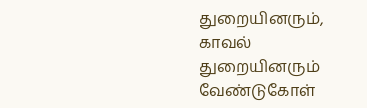துறையினரும், காவல் துறையினரும் வேண்டுகோள்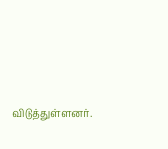விடுத்துள்ளனர்.